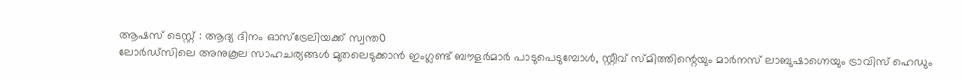ആഷസ് ടെസ്റ്റ് : ആദ്യ ദിനം ഓസ്ട്രേലിയക്ക് സ്വന്ത൦
ലോർഡ്സിലെ അനുകൂല സാഹചര്യങ്ങൾ മുതലെടുക്കാൻ ഇംഗ്ലണ്ട് ബൗളർമാർ പാടുപെടുമ്പോൾ, സ്റ്റീവ് സ്മിത്തിന്റെയും മാർനസ് ലാബുഷാഗ്നെയും ട്രാവിസ് ഹെഡും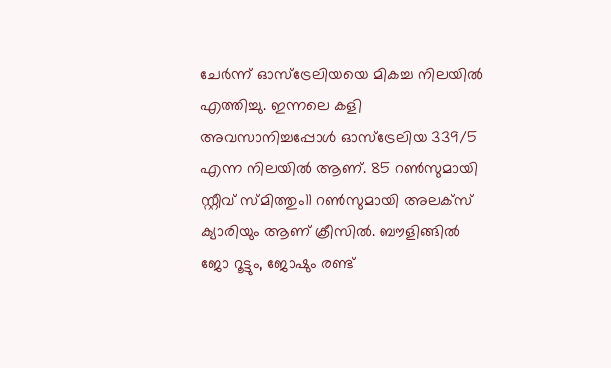ചേർന്ന് ഓസ്ട്രേലിയയെ മികച്ച നിലയിൽ എത്തിച്ചു. ഇന്നലെ കളി അവസാനിച്ചപ്പോൾ ഓസ്ട്രേലിയ 339/5 എന്ന നിലയിൽ ആണ്. 85 റൺസുമായി സ്റ്റീവ് സ്മിത്തും11 റൺസുമായി അലക്സ് ക്യാരിയും ആണ് ക്രീസിൽ. ബൗളിങ്ങിൽ ജോ റൂട്ടും, ജോഷും രണ്ട്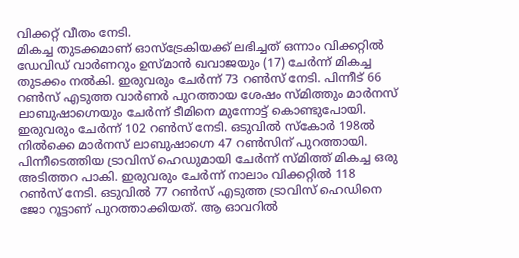വിക്കറ്റ് വീതം നേടി.
മികച്ച തുടക്കമാണ് ഓസ്ട്രേകിയക്ക് ലഭിച്ചത് ഒന്നാം വിക്കറ്റിൽ ഡേവിഡ് വാർണറും ഉസ്മാൻ ഖവാജയും (17) ചേർന്ന് മികച്ച തുടക്കം നൽകി. ഇരുവരും ചേർന്ന് 73 റൺസ് നേടി. പിന്നീട് 66 റൺസ് എടുത്ത വാർണർ പുറത്തായ ശേഷം സ്മിത്തും മാർനസ് ലാബുഷാഗ്നെയും ചേർന്ന് ടീമിനെ മുന്നോട്ട് കൊണ്ടുപോയി. ഇരുവരും ചേർന്ന് 102 റൺസ് നേടി. ഒടുവിൽ സ്കോർ 198ൽ നിൽക്കെ മാർനസ് ലാബുഷാഗ്നെ 47 റൺസിന് പുറത്തായി. പിന്നീടെത്തിയ ട്രാവിസ് ഹെഡുമായി ചേർന്ന് സ്മിത്ത് മികച്ച ഒരു അടിത്തറ പാകി. ഇരുവരും ചേർന്ന് നാലാം വിക്കറ്റിൽ 118 റൺസ് നേടി. ഒടുവിൽ 77 റൺസ് എടുത്ത ട്രാവിസ് ഹെഡിനെ ജോ റൂട്ടാണ് പുറത്താക്കിയത്. ആ ഓവറിൽ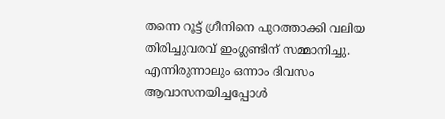തന്നെ റൂട്ട് ഗ്രീനിനെ പുറത്താക്കി വലിയ തിരിച്ചുവരവ് ഇംഗ്ലണ്ടിന് സമ്മാനിച്ചു. എന്നിരുന്നാലും ഒന്നാം ദിവസം ആവാസനയിച്ചപ്പോൾ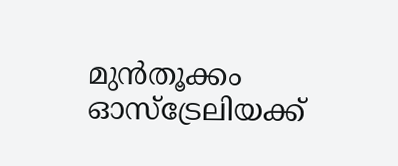മുൻതൂക്കം ഓസ്ട്രേലിയക്ക്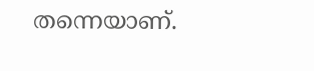തന്നെയാണ്.